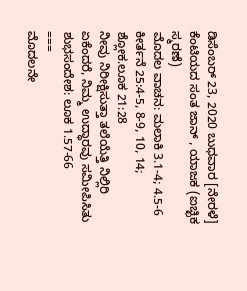ಡಿಸೆಂಬರ್ 23, 2020 ಬುಧವಾರ [ನೇರಳೆ]
ಕೆಂಟಿಯದ ಸಂತ ಜಾನ್ , ಯಾಜಕ (ಐಚ್ಛಿಕ ಸ್ಮರಣೆ)
ಮೊದಲ ವಾಚನ: ಮಲಾಕಿ 3.1-4; 4.5-6
ಕೀರ್ತನೆ 25:4-5, 8-9, 10, 14; ಶ್ಲೋಕ.ಲೂಕ 21:28
ನೀವು ನಿರೀಕ್ಷಿಸುತ್ತಾ ತಲೆಯೆತ್ತಿ ನಿಲ್ಲಿರಿ
ಏಕೆಂದರೆ, ನಿಮ್ಮ ಉದ್ಧಾರವು ಸಮೀಪಿಸಿತು
ಶುಭಸಂದೇಶ: ಲೂಕ 1.57-66
===
ಮೊದಲನೇ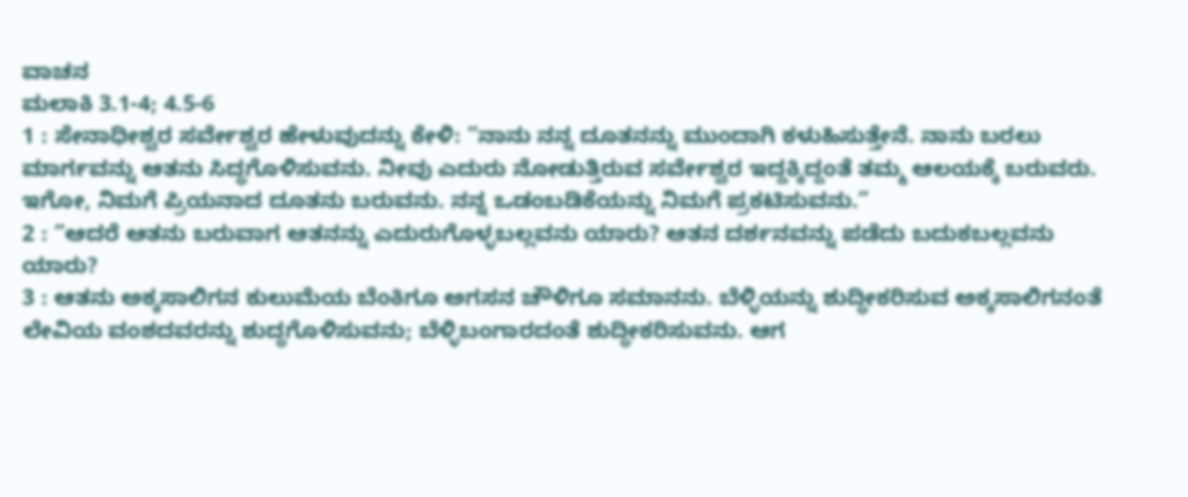ವಾಚನ
ಮಲಾಕಿ 3.1-4; 4.5-6
1 : ಸೇನಾಧೀಶ್ವರ ಸರ್ವೇಶ್ವರ ಹೇಳುವುದನ್ನು ಕೇಳಿ: “ನಾನು ನನ್ನ ದೂತನನ್ನು ಮುಂದಾಗಿ ಕಳುಹಿಸುತ್ತೇನೆ. ನಾನು ಬರಲು ಮಾರ್ಗವನ್ನು ಆತನು ಸಿದ್ಧಗೊಳಿಸುವನು. ನೀವು ಎದುರು ನೋಡುತ್ತಿರುವ ಸರ್ವೇಶ್ವರ ಇದ್ದಕ್ಕಿದ್ದಂತೆ ತಮ್ಮ ಆಲಯಕ್ಕೆ ಬರುವರು. ಇಗೋ, ನಿಮಗೆ ಪ್ರಿಯನಾದ ದೂತನು ಬರುವನು. ನನ್ನ ಒಡಂಬಡಿಕೆಯನ್ನು ನಿಮಗೆ ಪ್ರಕಟಿಸುವನು.”
2 : “ಆದರೆ ಆತನು ಬರುವಾಗ ಆತನನ್ನು ಎದುರುಗೊಳ್ಳಬಲ್ಲವನು ಯಾರು? ಆತನ ದರ್ಶನವನ್ನು ಪಡೆದು ಬದುಕಬಲ್ಲವನು ಯಾರು?
3 : ಆತನು ಅಕ್ಕಸಾಲಿಗನ ಕುಲುಮೆಯ ಬೆಂಕಿಗೂ ಅಗಸನ ಚೌಳಿಗೂ ಸಮಾನನು. ಬೆಳ್ಳಿಯನ್ನು ಶುದ್ಧೀಕರಿಸುವ ಅಕ್ಕಸಾಲಿಗನಂತೆ ಲೇವಿಯ ವಂಶದವರನ್ನು ಶುದ್ಧಗೊಳಿಸುವನು; ಬೆಳ್ಳಿಬಂಗಾರದಂತೆ ಶುದ್ಧೀಕರಿಸುವನು. ಆಗ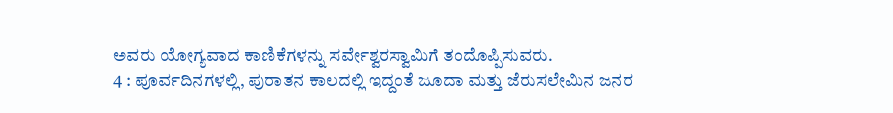ಅವರು ಯೋಗ್ಯವಾದ ಕಾಣಿಕೆಗಳನ್ನು ಸರ್ವೇಶ್ವರಸ್ವಾಮಿಗೆ ತಂದೊಪ್ಪಿಸುವರು.
4 : ಪೂರ್ವದಿನಗಳಲ್ಲಿ, ಪುರಾತನ ಕಾಲದಲ್ಲಿ ಇದ್ದಂತೆ ಜೂದಾ ಮತ್ತು ಜೆರುಸಲೇಮಿನ ಜನರ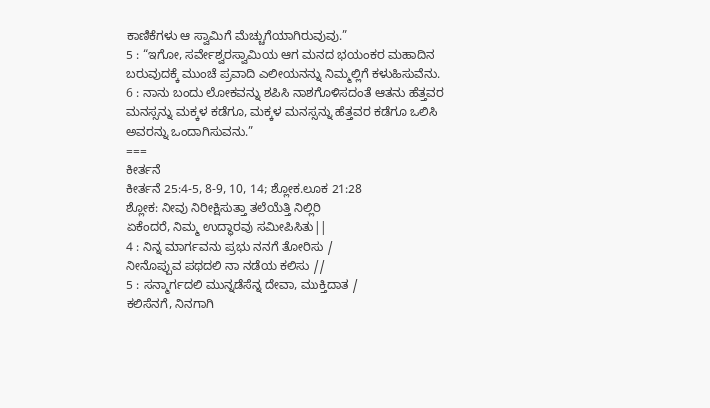ಕಾಣಿಕೆಗಳು ಆ ಸ್ವಾಮಿಗೆ ಮೆಚ್ಚುಗೆಯಾಗಿರುವುವು.”
5 : “ಇಗೋ, ಸರ್ವೇಶ್ವರಸ್ವಾಮಿಯ ಆಗ ಮನದ ಭಯಂಕರ ಮಹಾದಿನ ಬರುವುದಕ್ಕೆ ಮುಂಚೆ ಪ್ರವಾದಿ ಎಲೀಯನನ್ನು ನಿಮ್ಮಲ್ಲಿಗೆ ಕಳುಹಿಸುವೆನು.
6 : ನಾನು ಬಂದು ಲೋಕವನ್ನು ಶಪಿಸಿ ನಾಶಗೊಳಿಸದಂತೆ ಆತನು ಹೆತ್ತವರ ಮನಸ್ಸನ್ನು ಮಕ್ಕಳ ಕಡೆಗೂ, ಮಕ್ಕಳ ಮನಸ್ಸನ್ನು ಹೆತ್ತವರ ಕಡೆಗೂ ಒಲಿಸಿ ಅವರನ್ನು ಒಂದಾಗಿಸುವನು.”
===
ಕೀರ್ತನೆ
ಕೀರ್ತನೆ 25:4-5, 8-9, 10, 14; ಶ್ಲೋಕ.ಲೂಕ 21:28
ಶ್ಲೋಕ: ನೀವು ನಿರೀಕ್ಷಿಸುತ್ತಾ ತಲೆಯೆತ್ತಿ ನಿಲ್ಲಿರಿ
ಏಕೆಂದರೆ, ನಿಮ್ಮ ಉದ್ಧಾರವು ಸಮೀಪಿಸಿತು||
4 : ನಿನ್ನ ಮಾರ್ಗವನು ಪ್ರಭು ನನಗೆ ತೋರಿಸು /
ನೀನೊಪ್ಪುವ ಪಥದಲಿ ನಾ ನಡೆಯ ಕಲಿಸು //
5 : ಸನ್ಮಾರ್ಗದಲಿ ಮುನ್ನಡೆಸೆನ್ನ ದೇವಾ, ಮುಕ್ತಿದಾತ /
ಕಲಿಸೆನಗೆ, ನಿನಗಾಗಿ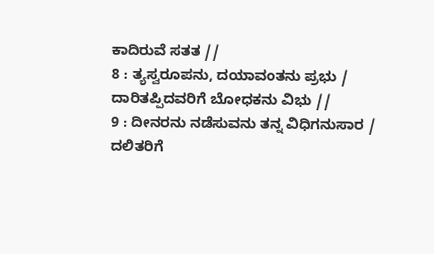ಕಾದಿರುವೆ ಸತತ //
8 : ತ್ಯಸ್ವರೂಪನು, ದಯಾವಂತನು ಪ್ರಭು /
ದಾರಿತಪ್ಪಿದವರಿಗೆ ಬೋಧಕನು ವಿಭು //
9 : ದೀನರನು ನಡೆಸುವನು ತನ್ನ ವಿಧಿಗನುಸಾರ /
ದಲಿತರಿಗೆ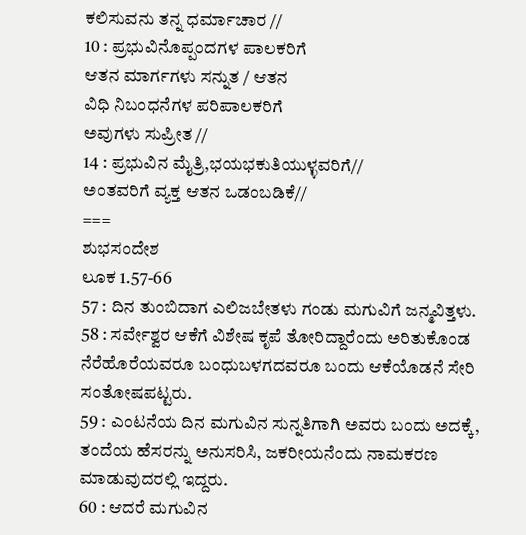ಕಲಿಸುವನು ತನ್ನ ಧರ್ಮಾಚಾರ //
10 : ಪ್ರಭುವಿನೊಪ್ಪಂದಗಳ ಪಾಲಕರಿಗೆ
ಆತನ ಮಾರ್ಗಗಳು ಸನ್ನುತ / ಆತನ
ವಿಧಿ ನಿಬಂಧನೆಗಳ ಪರಿಪಾಲಕರಿಗೆ
ಅವುಗಳು ಸುಪ್ರೀತ //
14 : ಪ್ರಭುವಿನ ಮೈತ್ರಿ,ಭಯಭಕುತಿಯುಳ್ಳವರಿಗೆ//
ಅಂತವರಿಗೆ ವ್ಯಕ್ತ ಆತನ ಒಡಂಬಡಿಕೆ//
===
ಶುಭಸಂದೇಶ
ಲೂಕ 1.57-66
57 : ದಿನ ತುಂಬಿದಾಗ ಎಲಿಜಬೇತಳು ಗಂಡು ಮಗುವಿಗೆ ಜನ್ಮವಿತ್ತಳು.
58 : ಸರ್ವೇಶ್ವರ ಆಕೆಗೆ ವಿಶೇಷ ಕೃಪೆ ತೋರಿದ್ದಾರೆಂದು ಅರಿತುಕೊಂಡ ನೆರೆಹೊರೆಯವರೂ ಬಂಧುಬಳಗದವರೂ ಬಂದು ಆಕೆಯೊಡನೆ ಸೇರಿ ಸಂತೋಷಪಟ್ಟರು.
59 : ಎಂಟನೆಯ ದಿನ ಮಗುವಿನ ಸುನ್ನತಿಗಾಗಿ ಅವರು ಬಂದು ಅದಕ್ಕೆ, ತಂದೆಯ ಹೆಸರನ್ನು ಅನುಸರಿಸಿ, ಜಕರೀಯನೆಂದು ನಾಮಕರಣ ಮಾಡುವುದರಲ್ಲಿ ಇದ್ದರು.
60 : ಆದರೆ ಮಗುವಿನ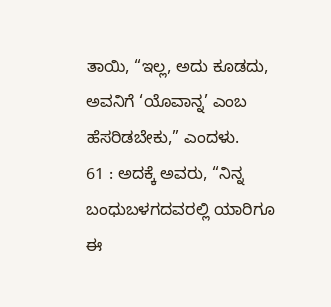ತಾಯಿ, “ಇಲ್ಲ, ಅದು ಕೂಡದು, ಅವನಿಗೆ ‘ಯೊವಾನ್ನ’ ಎಂಬ ಹೆಸರಿಡಬೇಕು,” ಎಂದಳು.
61 : ಅದಕ್ಕೆ ಅವರು, “ನಿನ್ನ ಬಂಧುಬಳಗದವರಲ್ಲಿ ಯಾರಿಗೂ ಈ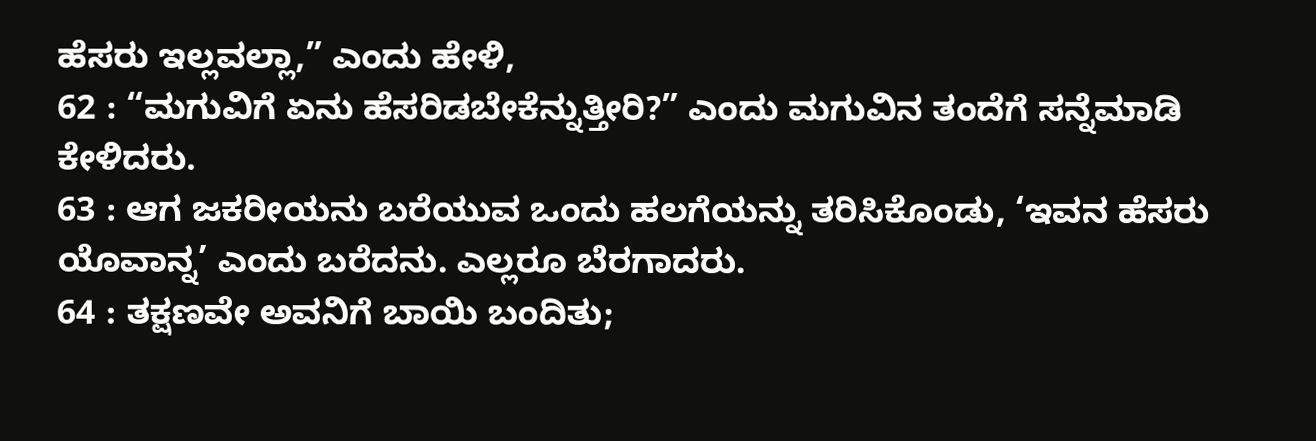ಹೆಸರು ಇಲ್ಲವಲ್ಲಾ,” ಎಂದು ಹೇಳಿ,
62 : “ಮಗುವಿಗೆ ಏನು ಹೆಸರಿಡಬೇಕೆನ್ನುತ್ತೀರಿ?” ಎಂದು ಮಗುವಿನ ತಂದೆಗೆ ಸನ್ನೆಮಾಡಿ ಕೇಳಿದರು.
63 : ಆಗ ಜಕರೀಯನು ಬರೆಯುವ ಒಂದು ಹಲಗೆಯನ್ನು ತರಿಸಿಕೊಂಡು, ‘ಇವನ ಹೆಸರು ಯೊವಾನ್ನ’ ಎಂದು ಬರೆದನು. ಎಲ್ಲರೂ ಬೆರಗಾದರು.
64 : ತಕ್ಷಣವೇ ಅವನಿಗೆ ಬಾಯಿ ಬಂದಿತು;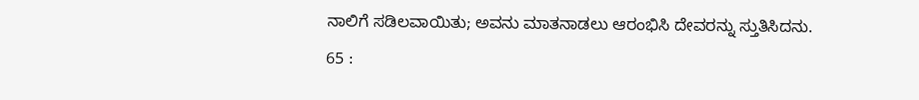ನಾಲಿಗೆ ಸಡಿಲವಾಯಿತು; ಅವನು ಮಾತನಾಡಲು ಆರಂಭಿಸಿ ದೇವರನ್ನು ಸ್ತುತಿಸಿದನು.
65 :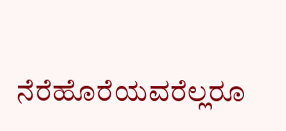ನೆರೆಹೊರೆಯವರೆಲ್ಲರೂ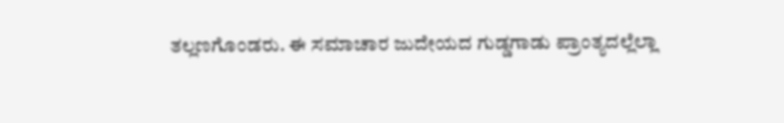ತಲ್ಲಣಗೊಂಡರು. ಈ ಸಮಾಚಾರ ಜುದೇಯದ ಗುಡ್ಡಗಾಡು ಪ್ರಾಂತ್ಯದಲ್ಲೆಲ್ಲಾ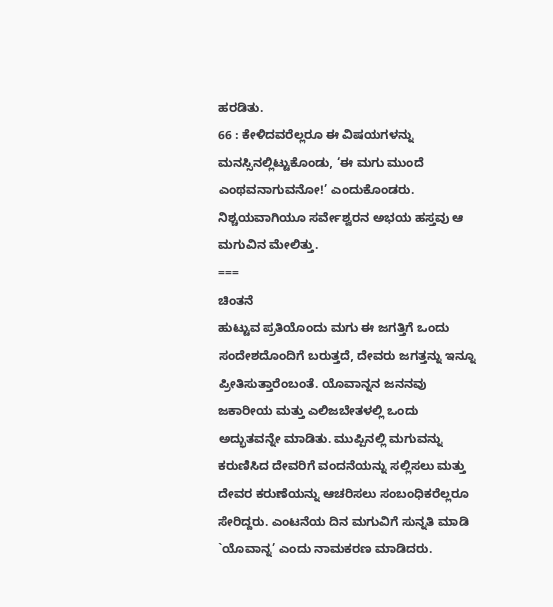ಹರಡಿತು.
66 : ಕೇಳಿದವರೆಲ್ಲರೂ ಈ ವಿಷಯಗಳನ್ನು ಮನಸ್ಸಿನಲ್ಲಿಟ್ಟುಕೊಂಡು, ‘ಈ ಮಗು ಮುಂದೆ ಎಂಥವನಾಗುವನೋ!’ ಎಂದುಕೊಂಡರು. ನಿಶ್ಚಯವಾಗಿಯೂ ಸರ್ವೇಶ್ವರನ ಅಭಯ ಹಸ್ತವು ಆ ಮಗುವಿನ ಮೇಲಿತ್ತು.
===
ಚಿಂತನೆ
ಹುಟ್ಟುವ ಪ್ರತಿಯೊಂದು ಮಗು ಈ ಜಗತ್ತಿಗೆ ಒಂದು ಸಂದೇಶದೊಂದಿಗೆ ಬರುತ್ತದೆ, ದೇವರು ಜಗತ್ತನ್ನು ಇನ್ನೂ ಪ್ರೀತಿಸುತ್ತಾರೆಂಬಂತೆ. ಯೊವಾನ್ನನ ಜನನವು ಜಕಾರೀಯ ಮತ್ತು ಎಲಿಜಬೇತಳಲ್ಲಿ ಒಂದು ಅದ್ಭುತವನ್ನೇ ಮಾಡಿತು. ಮುಪ್ಪಿನಲ್ಲಿ ಮಗುವನ್ನು ಕರುಣಿಸಿದ ದೇವರಿಗೆ ವಂದನೆಯನ್ನು ಸಲ್ಲಿಸಲು ಮತ್ತು ದೇವರ ಕರುಣೆಯನ್ನು ಆಚರಿಸಲು ಸಂಬಂಧಿಕರೆಲ್ಲರೂ ಸೇರಿದ್ದರು. ಎಂಟನೆಯ ದಿನ ಮಗುವಿಗೆ ಸುನ್ನತಿ ಮಾಡಿ `ಯೊವಾನ್ನ’ ಎಂದು ನಾಮಕರಣ ಮಾಡಿದರು.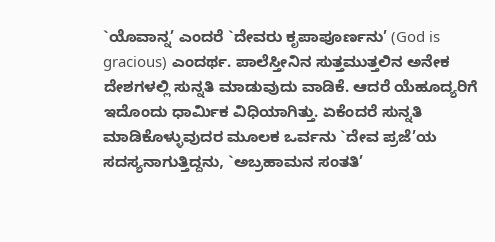`ಯೊವಾನ್ನ’ ಎಂದರೆ `ದೇವರು ಕೃಪಾಪೂರ್ಣನು’ (God is gracious) ಎಂದರ್ಥ. ಪಾಲೆಸ್ತೀನಿನ ಸುತ್ತಮುತ್ತಲಿನ ಅನೇಕ ದೇಶಗಳಲ್ಲಿ ಸುನ್ನತಿ ಮಾಡುವುದು ವಾಡಿಕೆ. ಆದರೆ ಯೆಹೂದ್ಯರಿಗೆ ಇದೊಂದು ಧಾರ್ಮಿಕ ವಿಧಿಯಾಗಿತ್ತು. ಏಕೆಂದರೆ ಸುನ್ನತಿ ಮಾಡಿಕೊಳ್ಳುವುದರ ಮೂಲಕ ಒರ್ವನು `ದೇವ ಪ್ರಜೆ’ಯ ಸದಸ್ಯನಾಗುತ್ತಿದ್ದನು, `ಅಬ್ರಹಾಮನ ಸಂತತಿ’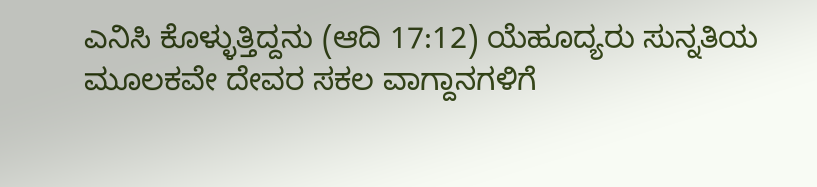ಎನಿಸಿ ಕೊಳ್ಳುತ್ತಿದ್ದನು (ಆದಿ 17:12) ಯೆಹೂದ್ಯರು ಸುನ್ನತಿಯ ಮೂಲಕವೇ ದೇವರ ಸಕಲ ವಾಗ್ದಾನಗಳಿಗೆ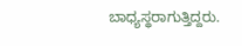ಬಾಧ್ಯಸ್ಥರಾಗುತ್ತಿದ್ದರು.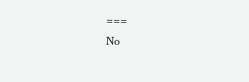===
No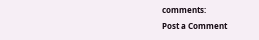comments:
Post a Comment